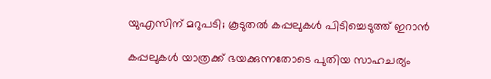യുഎസിന് മറുപടി; കൂടുതൽ കപ്പലുകൾ പിടിച്ചെടുത്ത് ഇറാൻ

കപ്പലുകൾ യാത്രക്ക് ഭയക്കുന്നതോടെ പുതിയ സാഹചര്യം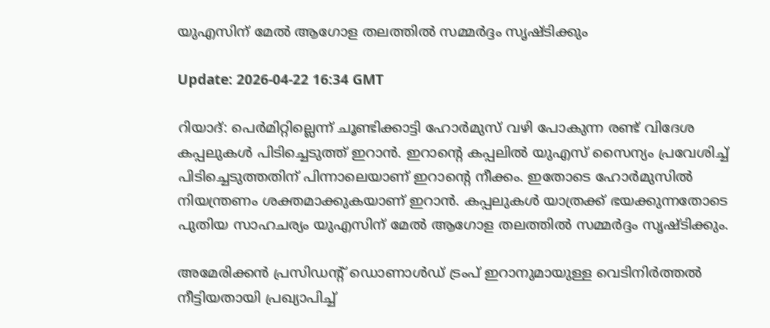യുഎസിന് മേൽ ആഗോള തലത്തിൽ സമ്മർദ്ദം സൃഷ്ടിക്കും

Update: 2026-04-22 16:34 GMT

റിയാദ്: പെർമിറ്റില്ലെന്ന് ചൂണ്ടിക്കാട്ടി ഹോർമുസ് വഴി പോകുന്ന രണ്ട് വിദേശ കപ്പലുകൾ പിടിച്ചെടുത്ത് ഇറാൻ. ഇറാന്റെ കപ്പലിൽ യുഎസ് സൈന്യം പ്രവേശിച്ച് പിടിച്ചെടുത്തതിന് പിന്നാലെയാണ് ഇറാന്റെ നീക്കം. ഇതോടെ ഹോർമുസിൽ നിയന്ത്രണം ശക്തമാക്കുകയാണ് ഇറാൻ. കപ്പലുകൾ യാത്രക്ക് ഭയക്കുന്നതോടെ പുതിയ സാഹചര്യം യുഎസിന് മേൽ ആഗോള തലത്തിൽ സമ്മർദ്ദം സൃഷ്ടിക്കും.

അമേരിക്കൻ പ്രസിഡന്റ് ഡൊണാൾഡ് ട്രംപ് ഇറാനുമായുള്ള വെടിനിർത്തൽ നീട്ടിയതായി പ്രഖ്യാപിച്ച്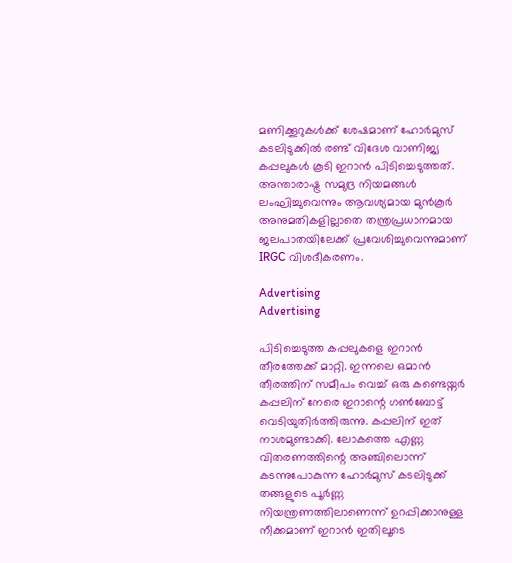മണിക്കൂറുകൾക്ക് ശേഷമാണ് ഹോർമുസ് കടലിടുക്കിൽ രണ്ട് വിദേശ വാണിജ്യ കപ്പലുകൾ കൂടി ഇറാൻ പിടിച്ചെടുത്തത്. അന്താരാഷ്ട്ര സമുദ്ര നിയമങ്ങൾ ലംഘിച്ചുവെന്നും ആവശ്യമായ മുൻകൂർ അനുമതികളില്ലാതെ തന്ത്രപ്രധാനമായ ജലപാതയിലേക്ക് പ്രവേശിച്ചുവെന്നുമാണ് IRGC വിശദീകരണം.

Advertising
Advertising

പിടിച്ചെടുത്ത കപ്പലുകളെ ഇറാൻ തീരത്തേക്ക് മാറ്റി. ഇന്നലെ ഒമാൻ തീരത്തിന് സമീപം വെച്ച് ഒരു കണ്ടെയ്നർ കപ്പലിന് നേരെ ഇറാന്റെ ഗൺബോട്ട് വെടിയുതിർത്തിരുന്നു. കപ്പലിന് ഇത് നാശമുണ്ടാക്കി. ലോകത്തെ എണ്ണ വിതരണത്തിന്റെ അഞ്ചിലൊന്ന് കടന്നുപോകുന്ന ഹോർമുസ് കടലിടുക്ക് തങ്ങളുടെ പൂർണ്ണ നിയന്ത്രണത്തിലാണെന്ന് ഉറപ്പിക്കാനുള്ള നീക്കമാണ് ഇറാൻ ഇതിലൂടെ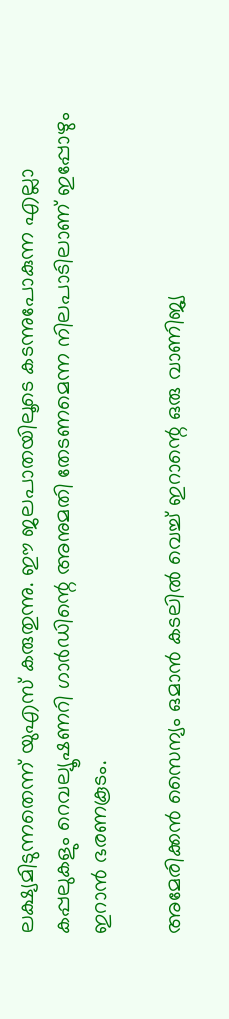ലക്ഷ്യമിടുന്നതെന്ന് യുഎസ് കരുതുന്നു. ഈ ജലപാതയിലൂടെ കടന്നുപോകുന്ന എല്ലാ കപ്പലുകളും റെവല്യൂഷണറി ഗാർഡിന്റെ അനുമതി തേടണമെന്ന നിലപാടിലാണ് ഇപ്പോഴും ഇറാൻ ഭരണകൂടം.

അമേരിക്കൻ സൈന്യം ഒമാൻ കടലിൽ വെച്ച് ഇറാന്റെ ഒരു വാണിജ്യ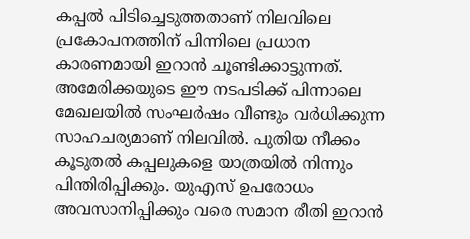കപ്പൽ പിടിച്ചെടുത്തതാണ് നിലവിലെ പ്രകോപനത്തിന് പിന്നിലെ പ്രധാന കാരണമായി ഇറാൻ ചൂണ്ടിക്കാട്ടുന്നത്. അമേരിക്കയുടെ ഈ നടപടിക്ക് പിന്നാലെ മേഖലയിൽ സംഘർഷം വീണ്ടും വർധിക്കുന്ന സാഹചര്യമാണ് നിലവിൽ. പുതിയ നീക്കം കൂടുതൽ കപ്പലുകളെ യാത്രയിൽ നിന്നും പിന്തിരിപ്പിക്കും. യുഎസ് ഉപരോധം അവസാനിപ്പിക്കും വരെ സമാന രീതി ഇറാൻ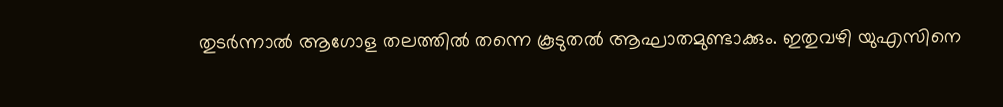തുടർന്നാൽ ആഗോള തലത്തിൽ തന്നെ കൂടുതൽ ആഘാതമുണ്ടാക്കും. ഇതുവഴി യുഎസിനെ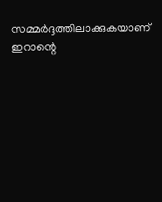സമ്മർദ്ദത്തിലാക്കുകയാണ് ഇറാന്റെ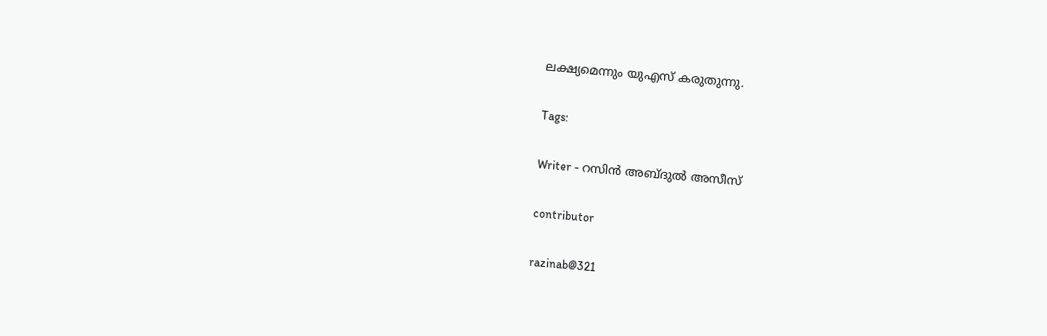ലക്ഷ്യമെന്നും യുഎസ് കരുതുന്നു.

Tags:

Writer - റസിൻ അബ്ദുൽ അസീസ്

contributor

razinab@321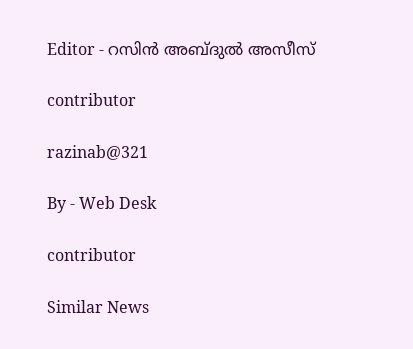Editor - റസിൻ അബ്ദുൽ അസീസ്

contributor

razinab@321

By - Web Desk

contributor

Similar News